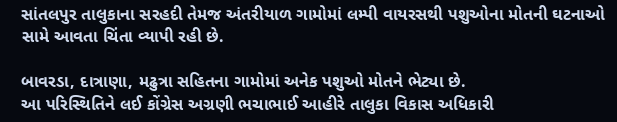સાંતલપુર તાલુકાના સરહદી તેમજ અંતરીયાળ ગામોમાં લમ્પી વાયરસથી પશુઓના મોતની ઘટનાઓ સામે આવતા ચિંતા વ્યાપી રહી છે.

બાવરડા, દાત્રાણા, મઢુત્રા સહિતના ગામોમાં અનેક પશુઓ મોતને ભેટ્યા છે.
આ પરિસ્થિતિને લઈ કોંગ્રેસ અગ્રણી ભચાભાઈ આહીરે તાલુકા વિકાસ અધિકારી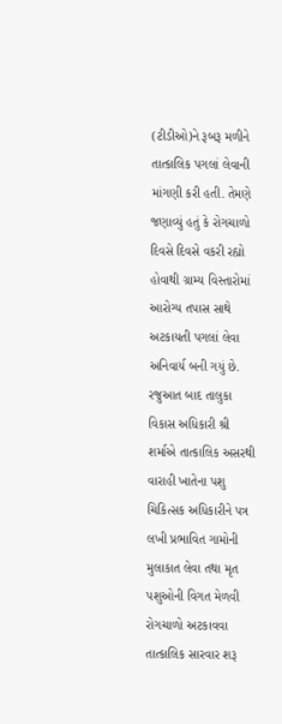(ટીડીઓ)ને રૂબરૂ મળીને તાત્કાલિક પગલાં લેવાની માંગણી કરી હતી. તેમણે જણાવ્યું હતું કે રોગચાળો દિવસે દિવસે વકરી રહ્યો હોવાથી ગ્રામ્ય વિસ્તારોમાં આરોગ્ય તપાસ સાથે અટકાયતી પગલાં લેવા અનિવાર્ય બની ગયું છે.
રજુઆત બાદ તાલુકા વિકાસ અધિકારી શ્રી શર્માએ તાત્કાલિક અસરથી વારાહી ખાતેના પશુ ચિકિત્સક અધિકારીને પત્ર લખી પ્રભાવિત ગામોની મુલાકાત લેવા તથા મૃત પશુઓની વિગત મેળવી રોગચાળો અટકાવવા તાત્કાલિક સારવાર શરૂ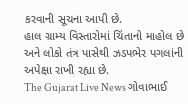કરવાની સૂચના આપી છે.
હાલ ગ્રામ્ય વિસ્તારોમાં ચિંતાનો માહોલ છે અને લોકો તંત્ર પાસેથી ઝડપભેર પગલાંની અપેક્ષા રાખી રહ્યા છે.
The Gujarat Live News ગોવાભાઈ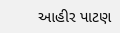આહીર પાટણ